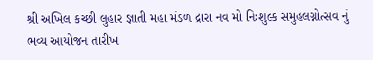શ્રી અખિલ કચ્છી લુહાર જ્ઞાતી મહા મંડળ દ્રારા નવ મો નિઃશુલ્ક સમુહલગ્નોત્સવ નું ભવ્ય આયોજન તારીખ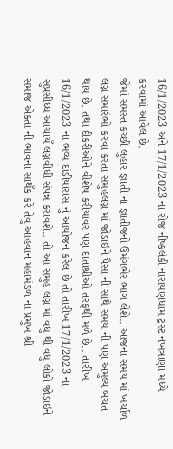16/1/2023 અને 17/1/2023 ના રોજ નીષ્કલંકી નારાયણધામ ટ્રસ્ટ નખત્રાણા મધ્યે કરવામાં આવેલ છે.
જેમાં સમસ્ત કચ્છી લુહાર જ્ઞાતી ના જ્ઞાતીજનો ઉમંગભેર ભાગ લેશે.. આજના સમય માં ખર્ચાળ લગ્ન સમારંભો કરવા કરતા સમુહલગ્ન માં જોડાઇને પૈસા ની સાથે સમય ની પણ અમુલ્ય બચત થાય છે. તથા દીકરીઓને વીશેષ કરીયાવર પણ દાતાશ્રીઓ તરફથી મળે છે.. તારીખ 16/1/2023 ના ભવ્ય દાંડીયારાસ નું આયોજન કરેલ છે તો તારીખ 17/1/2023 ના સુપ્રસીધ્ધ આચાયઁ લગ્નવીધી સંપન્ન કરાવશે.. તો આ સમુહ લગ્ન માં વધુ થી વધુ લોકો જોડાઇને સમાજ એક્તા ની ભાવના સાથઁક કરે તેવુ આહવાન મહામંડળ ના પ્રમુખ શ્રી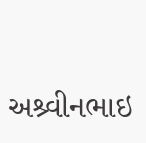અશ્ર્વીનભાઇ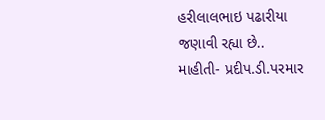હરીલાલભાઇ પઢારીયા જણાવી રહ્યા છે..
માહીતી- પ્રદીપ.ડી.પરમાર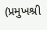(પ્રમુખશ્રી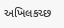અખિલકચ્છ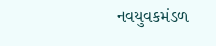નવયુવકમંડળ